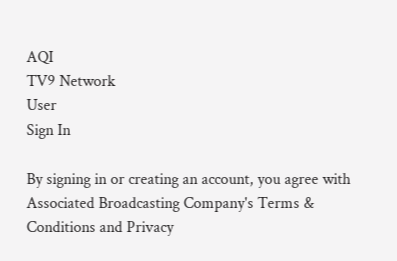AQI
TV9 Network
User
Sign In

By signing in or creating an account, you agree with Associated Broadcasting Company's Terms & Conditions and Privacy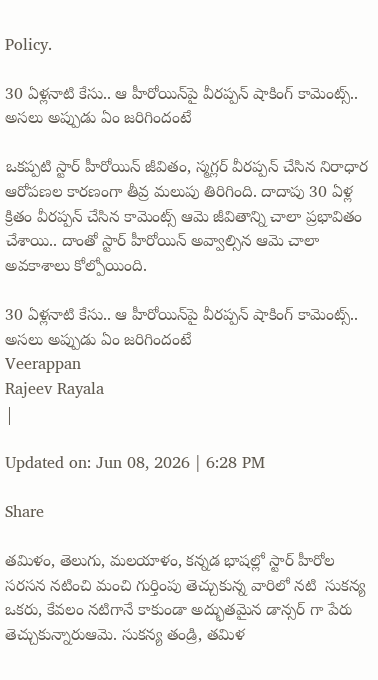Policy.

30 ఏళ్లనాటి కేసు.. ఆ హీరోయిన్‌పై వీరప్పన్ షాకింగ్ కామెంట్స్.. అసలు అప్పుడు ఏం జరిగిందంటే

ఒకప్పటి స్టార్ హీరోయిన్ జీవితం, స్మగ్లర్ వీరప్పన్ చేసిన నిరాధార ఆరోపణల కారణంగా తీవ్ర మలుపు తిరిగింది. దాదాపు 30 ఏళ్ల క్రితం వీరప్పన్ చేసిన కామెంట్స్ ఆమె జీవితాన్ని చాలా ప్రభావితం చేశాయి.. దాంతో స్టార్ హీరోయిన్ అవ్వాల్సిన ఆమె చాలా అవకాశాలు కోల్పోయింది.

30 ఏళ్లనాటి కేసు.. ఆ హీరోయిన్‌పై వీరప్పన్ షాకింగ్ కామెంట్స్.. అసలు అప్పుడు ఏం జరిగిందంటే
Veerappan
Rajeev Rayala
|

Updated on: Jun 08, 2026 | 6:28 PM

Share

తమిళం, తెలుగు, మలయాళం, కన్నడ భాషల్లో స్టార్ హీరోల సరసన నటించి మంచి గుర్తింపు తెచ్చుకున్న వారిలో నటి  సుకన్య ఒకరు, కేవలం నటిగానే కాకుండా అద్భుతమైన డాన్సర్ గా పేరు తెచ్చుకున్నారుఆమె. సుకన్య తండ్రి, తమిళ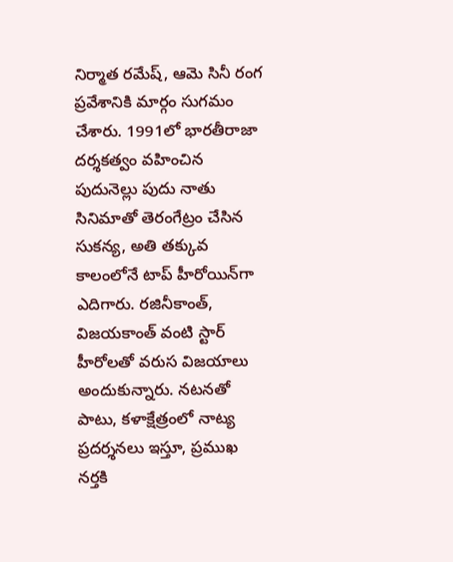నిర్మాత రమేష్, ఆమె సినీ రంగ ప్రవేశానికి మార్గం సుగమం చేశారు. 1991లో భారతీరాజా దర్శకత్వం వహించిన పుదునెల్లు పుదు నాతు సినిమాతో తెరంగేట్రం చేసిన సుకన్య, అతి తక్కువ కాలంలోనే టాప్ హీరోయిన్‌గా ఎదిగారు. రజినీకాంత్, విజయకాంత్ వంటి స్టార్ హీరోలతో వరుస విజయాలు అందుకున్నారు. నటనతో పాటు, కళాక్షేత్రంలో నాట్య ప్రదర్శనలు ఇస్తూ, ప్రముఖ నర్తకి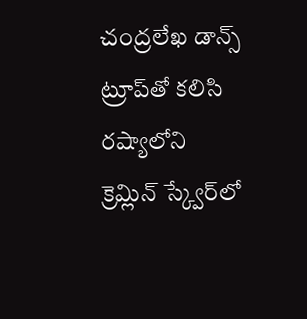చంద్రలేఖ డాన్స్ ట్రూప్‌తో కలిసి రష్యాలోని క్రెమ్లిన్ స్క్వేర్‌లో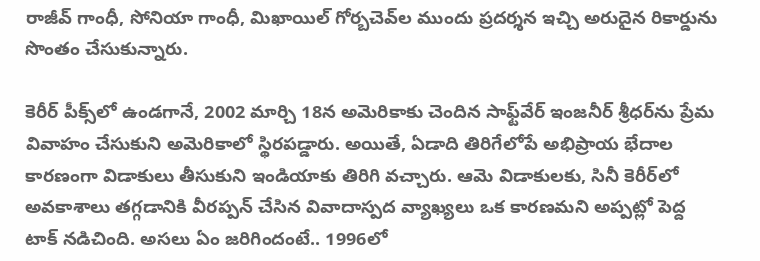రాజీవ్ గాంధీ, సోనియా గాంధీ, మిఖాయిల్ గోర్బచెవ్‌ల ముందు ప్రదర్శన ఇచ్చి అరుదైన రికార్డును సొంతం చేసుకున్నారు.

కెరీర్ పీక్స్‌లో ఉండగానే, 2002 మార్చి 18న అమెరికాకు చెందిన సాఫ్ట్‌వేర్ ఇంజనీర్ శ్రీధర్‌ను ప్రేమ వివాహం చేసుకుని అమెరికాలో స్థిరపడ్డారు. అయితే, ఏడాది తిరిగేలోపే అభిప్రాయ భేదాల కారణంగా విడాకులు తీసుకుని ఇండియాకు తిరిగి వచ్చారు. ఆమె విడాకులకు, సినీ కెరీర్‌లో అవకాశాలు తగ్గడానికి వీరప్పన్ చేసిన వివాదాస్పద వ్యాఖ్యలు ఒక కారణమని అప్పట్లో పెద్ద టాక్ నడిచింది. అసలు ఏం జరిగిందంటే.. 1996లో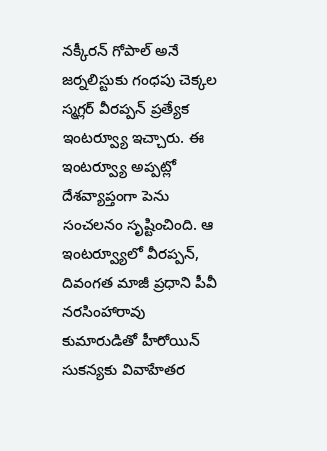నక్కీరన్ గోపాల్ అనే జర్నలిస్టుకు గంధపు చెక్కల స్మగ్లర్ వీరప్పన్ ప్రత్యేక ఇంటర్వ్యూ ఇచ్చారు. ఈ ఇంటర్వ్యూ అప్పట్లో దేశవ్యాప్తంగా పెను సంచలనం సృష్టించింది. ఆ ఇంటర్వ్యూలో వీరప్పన్, దివంగత మాజీ ప్రధాని పీవీ నరసింహారావు కుమారుడితో హీరోయిన్ సుకన్యకు వివాహేతర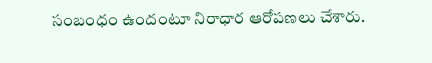సంబంధం ఉందంటూ నిరాధార ఆరోపణలు చేశారు.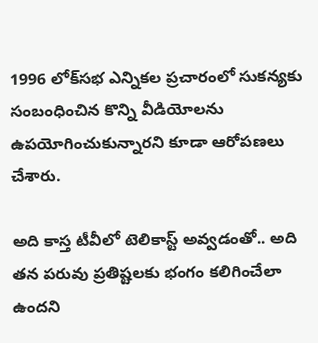1996 లోక్‌సభ ఎన్నికల ప్రచారంలో సుకన్యకు సంబంధించిన కొన్ని వీడియోలను ఉపయోగించుకున్నారని కూడా ఆరోపణలు చేశారు.

అది కాస్త టీవీలో టెలికాస్ట్ అవ్వడంతో.. అది తన పరువు ప్రతిష్టలకు భంగం కలిగించేలా ఉందని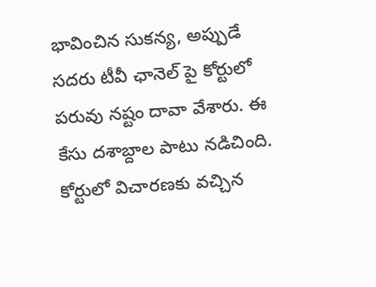భావించిన సుకన్య, అప్పుడే సదరు టీవీ ఛానెల్ పై కోర్టులో పరువు నష్టం దావా వేశారు. ఈ కేసు దశాబ్దాల పాటు నడిచింది. కోర్టులో విచారణకు వచ్చిన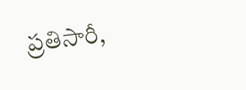ప్రతిసారీ,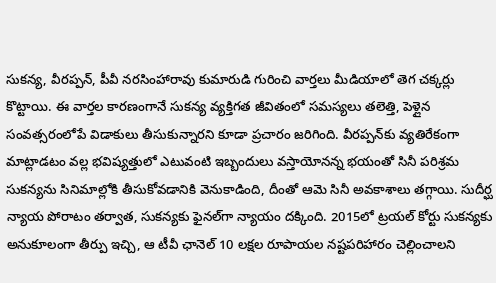సుకన్య, వీరప్పన్, పీవీ నరసింహారావు కుమారుడి గురించి వార్తలు మీడియాలో తెగ చక్కర్లు కొట్టాయి. ఈ వార్తల కారణంగానే సుకన్య వ్యక్తిగత జీవితంలో సమస్యలు తలెత్తి, పెళ్లైన సంవత్సరంలోపే విడాకులు తీసుకున్నారని కూడా ప్రచారం జరిగింది. వీరప్పన్‌కు వ్యతిరేకంగా మాట్లాడటం వల్ల భవిష్యత్తులో ఎటువంటి ఇబ్బందులు వస్తాయోనన్న భయంతో సినీ పరిశ్రమ సుకన్యను సినిమాల్లోకి తీసుకోవడానికి వెనుకాడింది, దీంతో ఆమె సినీ అవకాశాలు తగ్గాయి. సుదీర్ఘ న్యాయ పోరాటం తర్వాత, సుకన్యకు ఫైనల్‌గా న్యాయం దక్కింది. 2015లో ట్రయల్ కోర్టు సుకన్యకు అనుకూలంగా తీర్పు ఇచ్చి, ఆ టీవీ ఛానెల్ 10 లక్షల రూపాయల నష్టపరిహారం చెల్లించాలని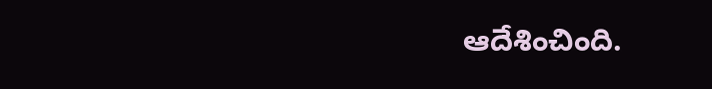ఆదేశించింది.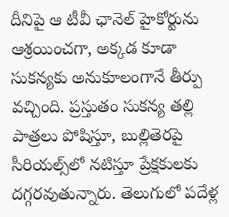దీనిపై ఆ టీవీ ఛానెల్ హైకోర్టును ఆశ్రయించగా, అక్కడ కూడా సుకన్యకు అనుకూలంగానే తీర్పు వచ్చింది. ప్రస్తుతం సుకన్య తల్లి పాత్రలు పోషిస్తూ, బుల్లితెరపై సీరియల్స్‌లో నటిస్తూ ప్రేక్షకులకు దగ్గరవుతున్నారు. తెలుగులో పదేళ్ల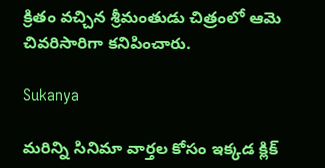క్రితం వచ్చిన శ్రీమంతుడు చిత్రంలో ఆమె చివరిసారిగా కనిపించారు.

Sukanya

మరిన్ని సినిమా వార్తల కోసం ఇక్కడ క్లిక్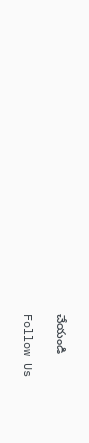చేయండి

Follow Us